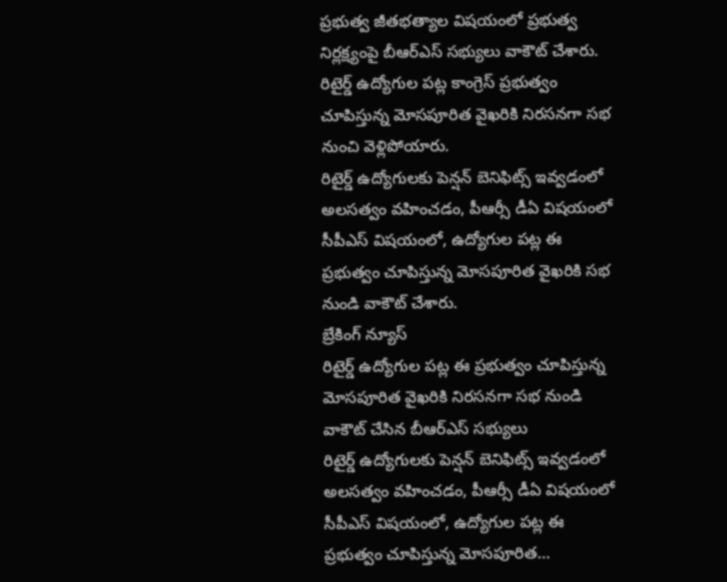ప్రభుత్వ జీతభత్యాల విషయంలో ప్రభుత్వ నిర్లక్ష్యంపై బీఆర్ఎస్ సభ్యులు వాకౌట్ చేశారు. రిటైర్డ్ ఉద్యోగుల పట్ల కాంగ్రెస్ ప్రభుత్వం చూపిస్తున్న మోసపూరిత వైఖరికి నిరసనగా సభ నుంచి వెళ్లిపోయారు.
రిటైర్డ్ ఉద్యోగులకు పెన్షన్ బెనిఫిట్స్ ఇవ్వడంలో అలసత్వం వహించడం, పీఆర్సీ డీఏ విషయంలో సీపీఎస్ విషయంలో, ఉద్యోగుల పట్ల ఈ ప్రభుత్వం చూపిస్తున్న మోసపూరిత వైఖరికి సభ నుండి వాకౌట్ చేశారు.
బ్రేకింగ్ న్యూస్
రిటైర్డ్ ఉద్యోగుల పట్ల ఈ ప్రభుత్వం చూపిస్తున్న మోసపూరిత వైఖరికి నిరసనగా సభ నుండి వాకౌట్ చేసిన బీఆర్ఎస్ సభ్యులు
రిటైర్డ్ ఉద్యోగులకు పెన్షన్ బెనిఫిట్స్ ఇవ్వడంలో అలసత్వం వహించడం, పీఆర్సీ డీఏ విషయంలో సీపీఎస్ విషయంలో, ఉద్యోగుల పట్ల ఈ ప్రభుత్వం చూపిస్తున్న మోసపూరిత…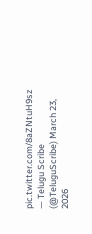pic.twitter.com/8aZNtuH9sz
— Telugu Scribe (@TeluguScribe) March 23, 2026